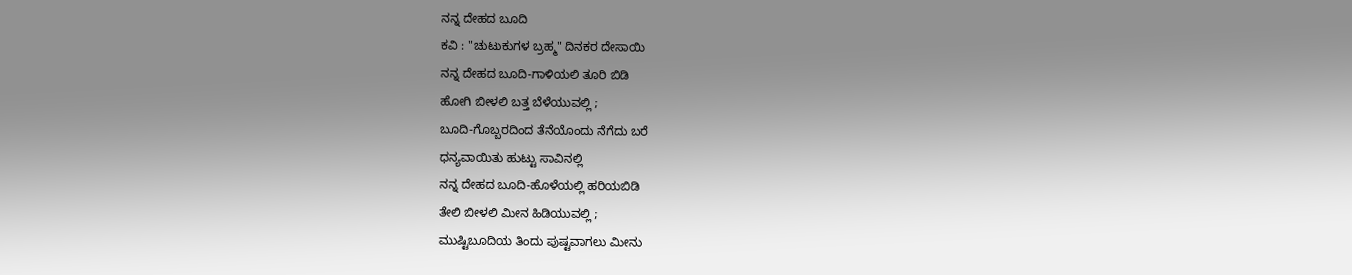ನನ್ನ ದೇಹದ ಬೂದಿ
ಕವಿ : "ಚುಟುಕುಗಳ ಬ್ರಹ್ಮ" ದಿನಕರ ದೇಸಾಯಿ
ನನ್ನ ದೇಹದ ಬೂದಿ-ಗಾಳಿಯಲಿ ತೂರಿ ಬಿಡಿ
ಹೋಗಿ ಬೀಳಲಿ ಬತ್ತ ಬೆಳೆಯುವಲ್ಲಿ ;
ಬೂದಿ-ಗೊಬ್ಬರದಿಂದ ತೆನೆಯೊಂದು ನೆಗೆದು ಬರೆ
ಧನ್ಯವಾಯಿತು ಹುಟ್ಟು ಸಾವಿನಲ್ಲಿ
ನನ್ನ ದೇಹದ ಬೂದಿ-ಹೊಳೆಯಲ್ಲಿ ಹರಿಯಬಿಡಿ
ತೇಲಿ ಬೀಳಲಿ ಮೀನ ಹಿಡಿಯುವಲ್ಲಿ ;
ಮುಷ್ಟಿಬೂದಿಯ ತಿಂದು ಪುಷ್ಟವಾಗಲು ಮೀನು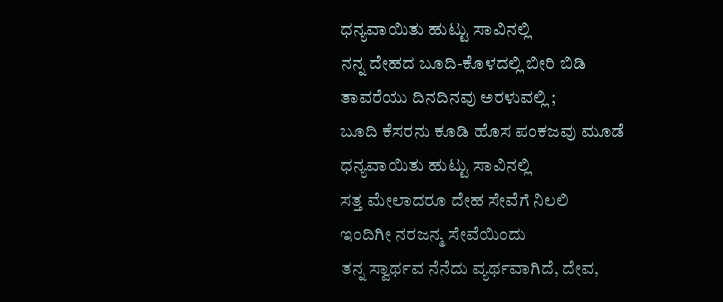ಧನ್ಯವಾಯಿತು ಹುಟ್ಟು ಸಾವಿನಲ್ಲಿ
ನನ್ನ ದೇಹದ ಬೂದಿ-ಕೊಳದಲ್ಲಿ ಬೀರಿ ಬಿಡಿ
ತಾವರೆಯು ದಿನದಿನವು ಅರಳುವಲ್ಲಿ ;
ಬೂದಿ ಕೆಸರನು ಕೂಡಿ ಹೊಸ ಪಂಕಜವು ಮೂಡೆ
ಧನ್ಯವಾಯಿತು ಹುಟ್ಟು ಸಾವಿನಲ್ಲಿ
ಸತ್ತ ಮೇಲಾದರೂ ದೇಹ ಸೇವೆಗೆ ನಿಲಲಿ
ಇಂದಿಗೀ ನರಜನ್ಮ ಸೇವೆಯಿಂದು
ತನ್ನ ಸ್ವಾರ್ಥವ ನೆನೆದು ವ್ಯರ್ಥವಾಗಿದೆ, ದೇವ,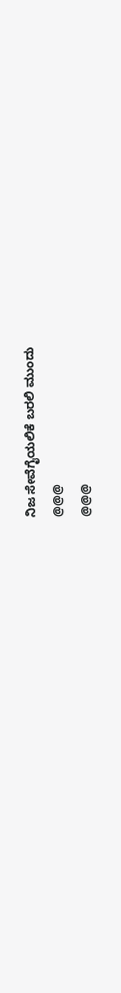ನಿಜ ಸೇವೆಗೈಯಲಿಕೆ ಬರಲಿ ಮುಂದು
@@@
@@@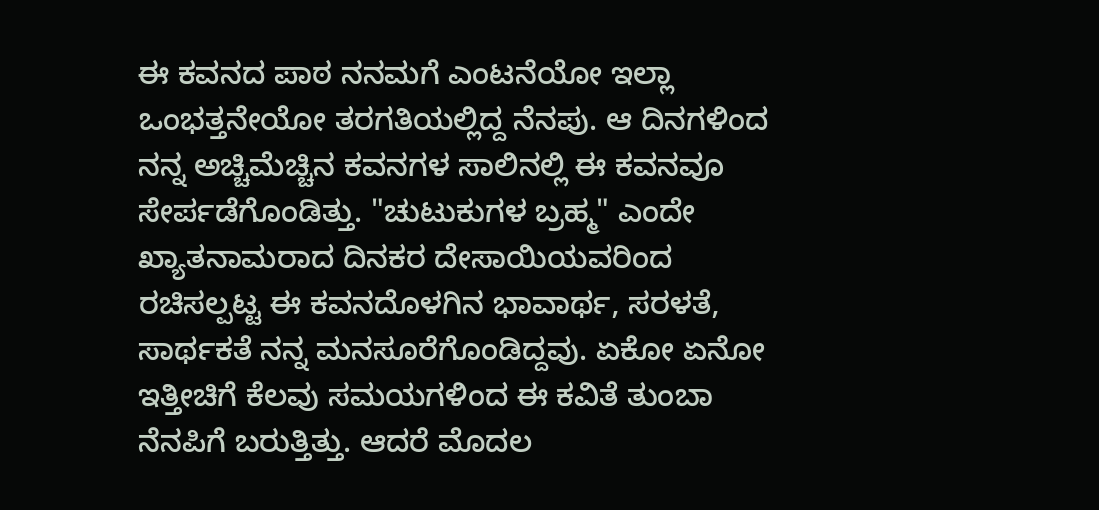ಈ ಕವನದ ಪಾಠ ನನಮಗೆ ಎಂಟನೆಯೋ ಇಲ್ಲಾ ಒಂಭತ್ತನೇಯೋ ತರಗತಿಯಲ್ಲಿದ್ದ ನೆನಪು. ಆ ದಿನಗಳಿಂದ ನನ್ನ ಅಚ್ಚಿಮೆಚ್ಚಿನ ಕವನಗಳ ಸಾಲಿನಲ್ಲಿ ಈ ಕವನವೂ ಸೇರ್ಪಡೆಗೊಂಡಿತ್ತು. "ಚುಟುಕುಗಳ ಬ್ರಹ್ಮ" ಎಂದೇ ಖ್ಯಾತನಾಮರಾದ ದಿನಕರ ದೇಸಾಯಿಯವರಿಂದ ರಚಿಸಲ್ಪಟ್ಟ ಈ ಕವನದೊಳಗಿನ ಭಾವಾರ್ಥ, ಸರಳತೆ, ಸಾರ್ಥಕತೆ ನನ್ನ ಮನಸೂರೆಗೊಂಡಿದ್ದವು. ಏಕೋ ಏನೋ ಇತ್ತೀಚಿಗೆ ಕೆಲವು ಸಮಯಗಳಿಂದ ಈ ಕವಿತೆ ತುಂಬಾ ನೆನಪಿಗೆ ಬರುತ್ತಿತ್ತು. ಆದರೆ ಮೊದಲ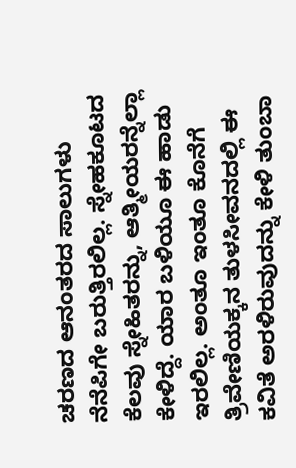ಚರಣದ ಆನಂತರದ ಸಾಲುಗಳು ನೆನೆಪಿಗೇ ಬರುತ್ತಿರಲಿಲ್ಲ. ಸ್ನೇಹಕೂಟದ ಕೆಲವು ಸ್ನೇಹಿತರನ್ನು, ಆತ್ಮೀಯರನ್ನೆಲ್ಲಾ ಕೇಳಿದ್ದೆ. ಯಾರ ಬಳಿಯೂ ಈ ಹಾಡು ಇರಲಿಲ್ಲ. ಅಂತೂ ಇಂತೂ ಕೊನೆಗೆ ತ್ರಿವೇಣಿಯಕ್ಕನ ತುಳಸೀವನದಲ್ಲಿ ಈ ಕವಿತೆ ಅರಳಿರುವುದನ್ನು ಕೇಳಿ ತುಂಬಾ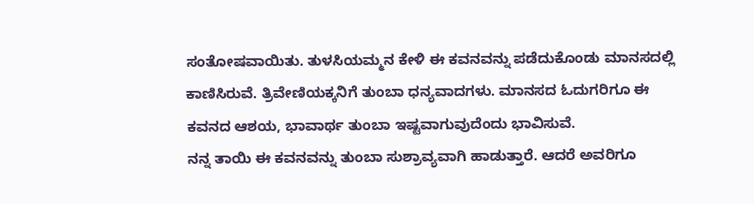ಸಂತೋಷವಾಯಿತು. ತುಳಸಿಯಮ್ಮನ ಕೇಳಿ ಈ ಕವನವನ್ನು ಪಡೆದುಕೊಂಡು ಮಾನಸದಲ್ಲಿ ಕಾಣಿಸಿರುವೆ. ತ್ರಿವೇಣಿಯಕ್ಕನಿಗೆ ತುಂಬಾ ಧನ್ಯವಾದಗಳು. ಮಾನಸದ ಓದುಗರಿಗೂ ಈ ಕವನದ ಆಶಯ, ಭಾವಾರ್ಥ ತುಂಬಾ ಇಷ್ಟವಾಗುವುದೆಂದು ಭಾವಿಸುವೆ.
ನನ್ನ ತಾಯಿ ಈ ಕವನವನ್ನು ತುಂಬಾ ಸುಶ್ರಾವ್ಯವಾಗಿ ಹಾಡುತ್ತಾರೆ. ಆದರೆ ಅವರಿಗೂ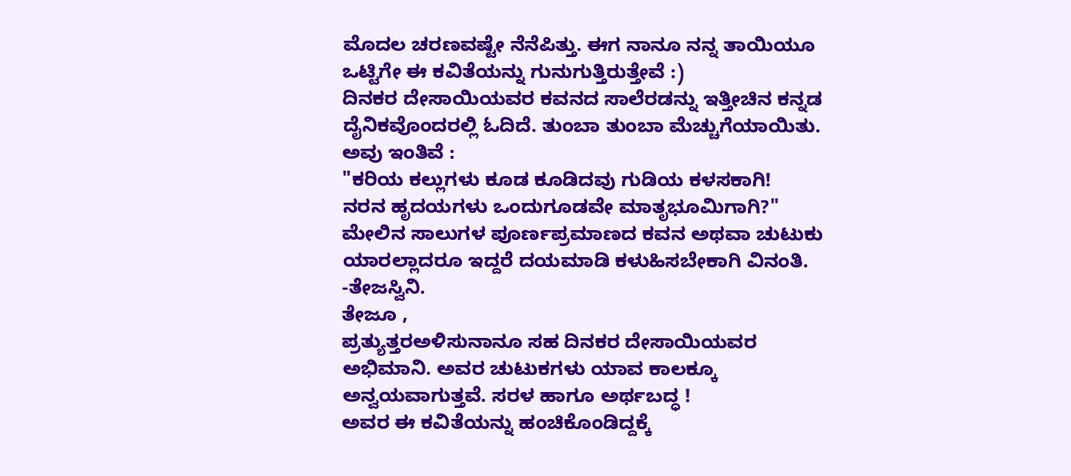ಮೊದಲ ಚರಣವಷ್ಟೇ ನೆನೆಪಿತ್ತು. ಈಗ ನಾನೂ ನನ್ನ ತಾಯಿಯೂ ಒಟ್ಟಿಗೇ ಈ ಕವಿತೆಯನ್ನು ಗುನುಗುತ್ತಿರುತ್ತೇವೆ :)
ದಿನಕರ ದೇಸಾಯಿಯವರ ಕವನದ ಸಾಲೆರಡನ್ನು ಇತ್ತೀಚಿನ ಕನ್ನಡ ದೈನಿಕವೊಂದರಲ್ಲಿ ಓದಿದೆ. ತುಂಬಾ ತುಂಬಾ ಮೆಚ್ಚುಗೆಯಾಯಿತು. ಅವು ಇಂತಿವೆ :
"ಕರಿಯ ಕಲ್ಲುಗಳು ಕೂಡ ಕೂಡಿದವು ಗುಡಿಯ ಕಳಸಕಾಗಿ!
ನರನ ಹೃದಯಗಳು ಒಂದುಗೂಡವೇ ಮಾತೃಭೂಮಿಗಾಗಿ?"
ಮೇಲಿನ ಸಾಲುಗಳ ಪೂರ್ಣಪ್ರಮಾಣದ ಕವನ ಅಥವಾ ಚುಟುಕು ಯಾರಲ್ಲಾದರೂ ಇದ್ದರೆ ದಯಮಾಡಿ ಕಳುಹಿಸಬೇಕಾಗಿ ವಿನಂತಿ.
-ತೇಜಸ್ವಿನಿ.
ತೇಜೂ ,
ಪ್ರತ್ಯುತ್ತರಅಳಿಸುನಾನೂ ಸಹ ದಿನಕರ ದೇಸಾಯಿಯವರ ಅಭಿಮಾನಿ. ಅವರ ಚುಟುಕಗಳು ಯಾವ ಕಾಲಕ್ಕೂ ಅನ್ವಯವಾಗುತ್ತವೆ. ಸರಳ ಹಾಗೂ ಅರ್ಥಬದ್ಧ !
ಅವರ ಈ ಕವಿತೆಯನ್ನು ಹಂಚಿಕೊಂಡಿದ್ದಕ್ಕೆ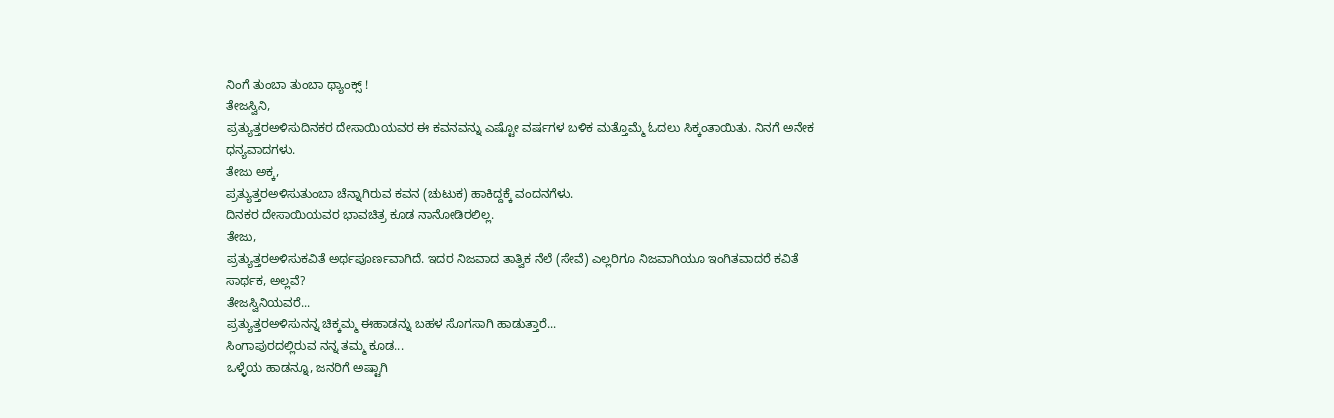ನಿಂಗೆ ತುಂಬಾ ತುಂಬಾ ಥ್ಯಾಂಕ್ಸ್ !
ತೇಜಸ್ವಿನಿ,
ಪ್ರತ್ಯುತ್ತರಅಳಿಸುದಿನಕರ ದೇಸಾಯಿಯವರ ಈ ಕವನವನ್ನು ಎಷ್ಟೋ ವರ್ಷಗಳ ಬಳಿಕ ಮತ್ತೊಮ್ಮೆ ಓದಲು ಸಿಕ್ಕಂತಾಯಿತು. ನಿನಗೆ ಅನೇಕ ಧನ್ಯವಾದಗಳು.
ತೇಜು ಅಕ್ಕ,
ಪ್ರತ್ಯುತ್ತರಅಳಿಸುತುಂಬಾ ಚೆನ್ನಾಗಿರುವ ಕವನ (ಚುಟುಕ) ಹಾಕಿದ್ದಕ್ಕೆ ವಂದನಗೆಳು.
ದಿನಕರ ದೇಸಾಯಿಯವರ ಭಾವಚಿತ್ರ ಕೂಡ ನಾನೋಡಿರಲಿಲ್ಲ.
ತೇಜು,
ಪ್ರತ್ಯುತ್ತರಅಳಿಸುಕವಿತೆ ಅರ್ಥಪೂರ್ಣವಾಗಿದೆ. ಇದರ ನಿಜವಾದ ತಾತ್ವಿಕ ನೆಲೆ (ಸೇವೆ) ಎಲ್ಲರಿಗೂ ನಿಜವಾಗಿಯೂ ಇಂಗಿತವಾದರೆ ಕವಿತೆ ಸಾರ್ಥಕ, ಅಲ್ಲವೆ?
ತೇಜಸ್ವಿನಿಯವರೆ...
ಪ್ರತ್ಯುತ್ತರಅಳಿಸುನನ್ನ ಚಿಕ್ಕಮ್ಮ ಈಹಾಡನ್ನು ಬಹಳ ಸೊಗಸಾಗಿ ಹಾಡುತ್ತಾರೆ...
ಸಿಂಗಾಪುರದಲ್ಲಿರುವ ನನ್ನ ತಮ್ಮ ಕೂಡ...
ಒಳ್ಳೆಯ ಹಾಡನ್ನೂ, ಜನರಿಗೆ ಅಷ್ಟಾಗಿ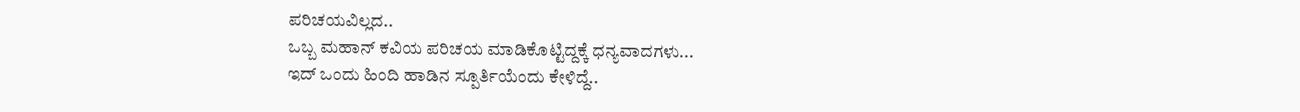ಪರಿಚಯವಿಲ್ಲದ..
ಒಬ್ಬ ಮಹಾನ್ ಕವಿಯ ಪರಿಚಯ ಮಾಡಿಕೊಟ್ಟಿದ್ದಕ್ಕೆ ಧನ್ಯವಾದಗಳು...
ಇದ್ ಒಂದು ಹಿಂದಿ ಹಾಡಿನ ಸ್ಪೂರ್ತಿಯೆಂದು ಕೇಳಿದ್ದೆ..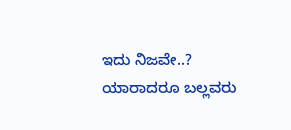ಇದು ನಿಜವೇ..?
ಯಾರಾದರೂ ಬಲ್ಲವರು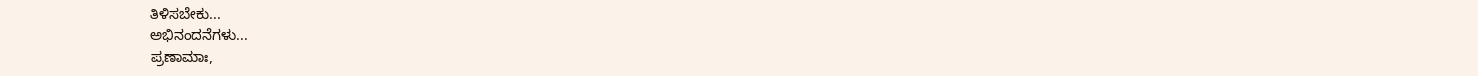ತಿಳಿಸಬೇಕು...
ಅಭಿನಂದನೆಗಳು...
ಪ್ರಣಾಮಾಃ,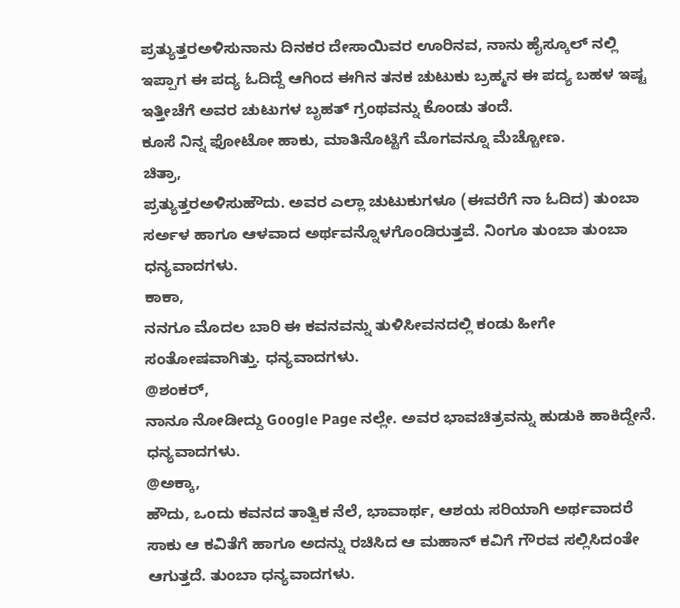ಪ್ರತ್ಯುತ್ತರಅಳಿಸುನಾನು ದಿನಕರ ದೇಸಾಯಿವರ ಊರಿನವ, ನಾನು ಹೈಸ್ಕೂಲ್ ನಲ್ಲಿ ಇಪ್ಪಾಗ ಈ ಪದ್ಯ ಓದಿದ್ದೆ ಆಗಿಂದ ಈಗಿನ ತನಕ ಚುಟುಕು ಬ್ರಹ್ಮನ ಈ ಪದ್ಯ ಬಹಳ ಇಷ್ಟ ಇತ್ತೀಚೆಗೆ ಅವರ ಚುಟುಗಳ ಬೃಹತ್ ಗ್ರಂಥವನ್ನು ಕೊಂಡು ತಂದೆ.
ಕೂಸೆ ನಿನ್ನ ಫೋಟೋ ಹಾಕು, ಮಾತಿನೊಟ್ಟಿಗೆ ಮೊಗವನ್ನೂ ಮೆಚ್ಚೋಣ.
ಚಿತ್ರಾ,
ಪ್ರತ್ಯುತ್ತರಅಳಿಸುಹೌದು. ಅವರ ಎಲ್ಲಾ ಚುಟುಕುಗಳೂ (ಈವರೆಗೆ ನಾ ಓದಿದ) ತುಂಬಾ ಸರ್ಅಳ ಹಾಗೂ ಆಳವಾದ ಅರ್ಥವನ್ನೊಳಗೊಂಡಿರುತ್ತವೆ. ನಿಂಗೂ ತುಂಬಾ ತುಂಬಾ ಧನ್ಯವಾದಗಳು.
ಕಾಕಾ,
ನನಗೂ ಮೊದಲ ಬಾರಿ ಈ ಕವನವನ್ನು ತುಳಿಸೀವನದಲ್ಲಿ ಕಂಡು ಹೀಗೇ ಸಂತೋಷವಾಗಿತ್ತು. ಧನ್ಯವಾದಗಳು.
@ಶಂಕರ್,
ನಾನೂ ನೋಡೀದ್ದು Google Page ನಲ್ಲೇ. ಅವರ ಭಾವಚಿತ್ರವನ್ನು ಹುಡುಕಿ ಹಾಕಿದ್ದೇನೆ. ಧನ್ಯವಾದಗಳು.
@ಅಕ್ಕಾ,
ಹೌದು, ಒಂದು ಕವನದ ತಾತ್ವಿಕ ನೆಲೆ, ಭಾವಾರ್ಥ, ಆಶಯ ಸರಿಯಾಗಿ ಅರ್ಥವಾದರೆ ಸಾಕು ಆ ಕವಿತೆಗೆ ಹಾಗೂ ಅದನ್ನು ರಚಿಸಿದ ಆ ಮಹಾನ್ ಕವಿಗೆ ಗೌರವ ಸಲ್ಲಿಸಿದಂತೇ ಆಗುತ್ತದೆ. ತುಂಬಾ ಧನ್ಯವಾದಗಳು.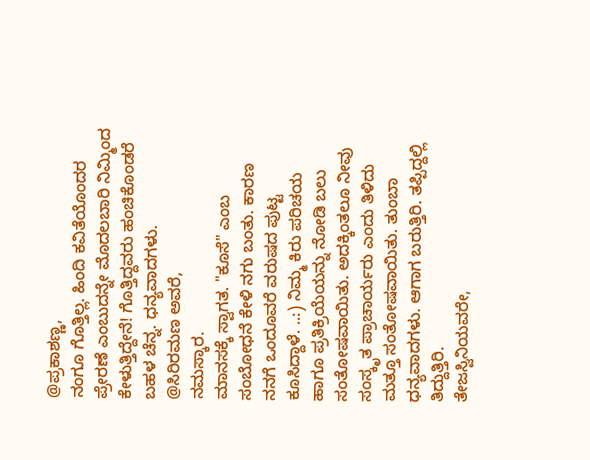@ಪ್ರಕಾಶಣ್ಣ,
ನಂಗೂ ಗೊತ್ತಿಲ್ಲ. ಹಿಂದಿ ಕವಿತೆಯೊಂದರ ಪ್ರೇರಣೆ ಎಂಬುದನ್ನೇ ಮೊದಲಬಾರಿ ನಿಮ್ಮಿಂದ ಕೇಳುತ್ತಿದ್ದೇನೆ! ಗೊತ್ತಿದ್ದವರು ಹಂಚಿಕೊಂಡರೆ ಬಹಳ ಚೆನ್ನ. ಧನ್ಯವಾದಗಳು.
@ಸಿರಿರಮಣ ಅವರೆ,
ನಮಸ್ಕಾರ.
ಮಾನಸಕ್ಕೆ ಸ್ವಾಗತ. "ಕೂಸೆ" ಎಂಬ ಸಂಬೋಧನೆ ಕೇಳಿ ನಗು ಬಂತು. ಕಾರಣ ನನಗೆ ಒಂದೂವರೆ ವರುಷದ ಪುಟ್ಟ ಕೂಸಿದ್ದಾಳೆ. ..:) ನಿಮ್ಮ ಕಿರು ಪರಿಚಯ ಹಾಗೂ ಪ್ರತಿಕ್ರಿಯೆಯನ್ನು ನೋಡಿ ಬಲು ಸಂತೋಷವಾಯಿತು. ಅದಕ್ಕಿಂತಲೂ ನೀವು ಸಂಸ್ಕೃತ ಪ್ರಾಚಾರ್ಯರು ಎಂದು ತಿಳಿದು ಮತ್ತೂ ಸಂತೋಷವಾಯಿತು. ತುಂಬಾ ಧನ್ಯವಾದಗಳು. ಆಗಾಗ ಬರುತ್ತಿರಿ. ತಪ್ಪಿದ್ದಲ್ಲಿ ತಿದ್ದುತ್ತಿರಿ.
ತೇಜಸ್ವಿನಿಯವರೇ,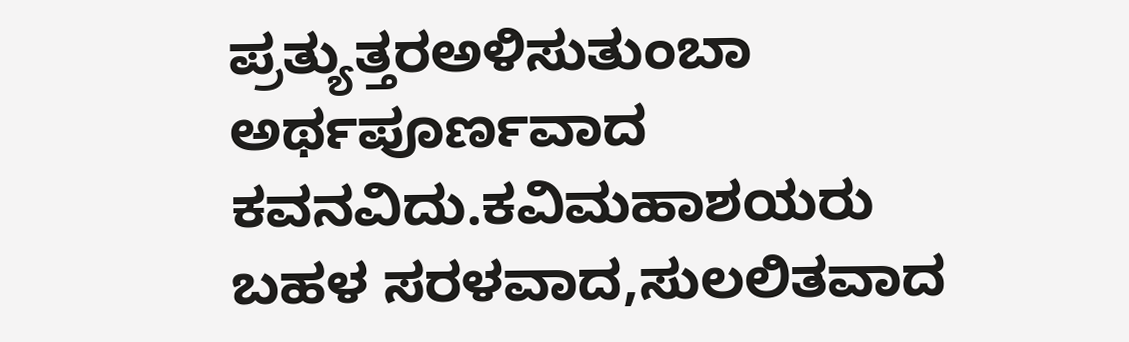ಪ್ರತ್ಯುತ್ತರಅಳಿಸುತುಂಬಾ ಅರ್ಥಪೂರ್ಣವಾದ ಕವನವಿದು.ಕವಿಮಹಾಶಯರು ಬಹಳ ಸರಳವಾದ,ಸುಲಲಿತವಾದ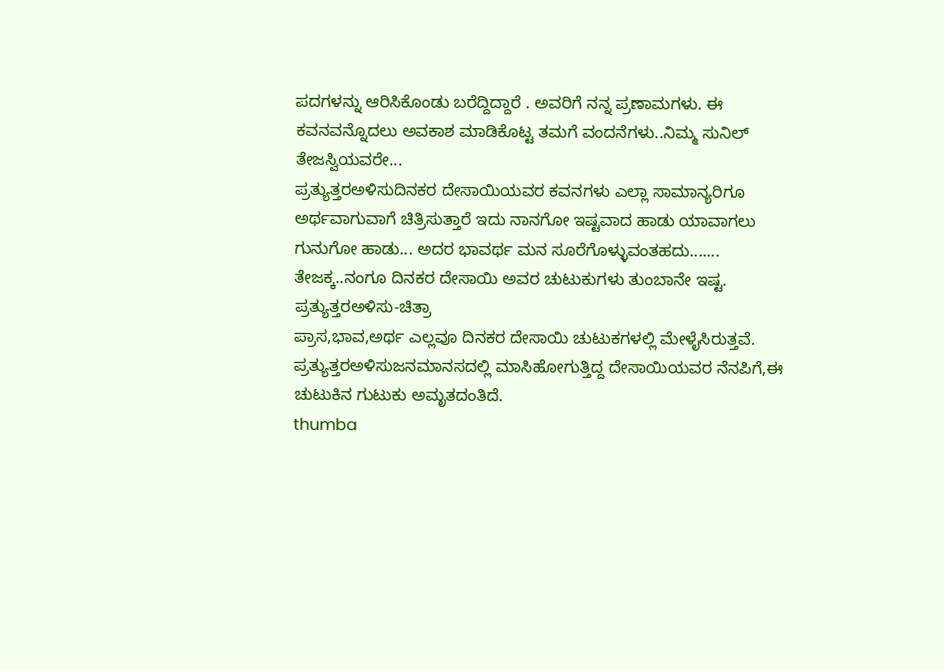ಪದಗಳನ್ನು ಆರಿಸಿಕೊಂಡು ಬರೆದ್ದಿದ್ದಾರೆ . ಅವರಿಗೆ ನನ್ನ ಪ್ರಣಾಮಗಳು. ಈ ಕವನವನ್ನೊದಲು ಅವಕಾಶ ಮಾಡಿಕೊಟ್ಟ ತಮಗೆ ವಂದನೆಗಳು..ನಿಮ್ಮ ಸುನಿಲ್
ತೇಜಸ್ವಿಯವರೇ...
ಪ್ರತ್ಯುತ್ತರಅಳಿಸುದಿನಕರ ದೇಸಾಯಿಯವರ ಕವನಗಳು ಎಲ್ಲಾ ಸಾಮಾನ್ಯರಿಗೂ ಅರ್ಥವಾಗುವಾಗೆ ಚಿತ್ರಿಸುತ್ತಾರೆ ಇದು ನಾನಗೋ ಇಷ್ಟವಾದ ಹಾಡು ಯಾವಾಗಲು ಗುನುಗೋ ಹಾಡು... ಅದರ ಭಾವರ್ಥ ಮನ ಸೂರೆಗೊಳ್ಳುವಂತಹದು.......
ತೇಜಕ್ಕ..ನಂಗೂ ದಿನಕರ ದೇಸಾಯಿ ಅವರ ಚುಟುಕುಗಳು ತುಂಬಾನೇ ಇಷ್ಟ.
ಪ್ರತ್ಯುತ್ತರಅಳಿಸು-ಚಿತ್ರಾ
ಪ್ರಾಸ,ಭಾವ,ಅರ್ಥ ಎಲ್ಲವೂ ದಿನಕರ ದೇಸಾಯಿ ಚುಟುಕಗಳಲ್ಲಿ ಮೇಳೈಸಿರುತ್ತವೆ.
ಪ್ರತ್ಯುತ್ತರಅಳಿಸುಜನಮಾನಸದಲ್ಲಿ ಮಾಸಿಹೋಗುತ್ತಿದ್ದ ದೇಸಾಯಿಯವರ ನೆನಪಿಗೆ,ಈ ಚುಟುಕಿನ ಗುಟುಕು ಅಮೃತದಂತಿದೆ.
thumba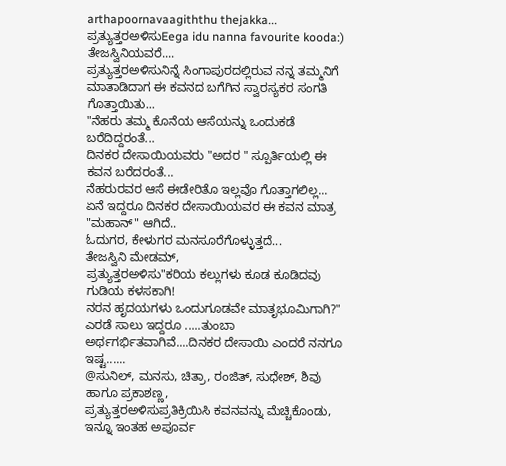arthapoornavaagiththu thejakka...
ಪ್ರತ್ಯುತ್ತರಅಳಿಸುEega idu nanna favourite kooda:)
ತೇಜಸ್ವಿನಿಯವರೆ....
ಪ್ರತ್ಯುತ್ತರಅಳಿಸುನಿನ್ನೆ ಸಿಂಗಾಪುರದಲ್ಲಿರುವ ನನ್ನ ತಮ್ಮನಿಗೆ ಮಾತಾಡಿದಾಗ ಈ ಕವನದ ಬಗೆಗಿನ ಸ್ವಾರಸ್ಯಕರ ಸಂಗತಿ ಗೊತ್ತಾಯಿತು...
"ನೆಹರು ತಮ್ಮ ಕೊನೆಯ ಆಸೆಯನ್ನು ಒಂದುಕಡೆ ಬರೆದಿದ್ದರಂತೆ...
ದಿನಕರ ದೇಸಾಯಿಯವರು "ಅದರ " ಸ್ಪೂರ್ತಿಯಲ್ಲಿ ಈ ಕವನ ಬರೆದರಂತೆ...
ನೆಹರುರವರ ಆಸೆ ಈಡೇರಿತೊ ಇಲ್ಲವೊ ಗೊತ್ತಾಗಲಿಲ್ಲ...
ಏನೆ ಇದ್ದರೂ ದಿನಕರ ದೇಸಾಯಿಯವರ ಈ ಕವನ ಮಾತ್ರ "ಮಹಾನ್" ಆಗಿದೆ..
ಓದುಗರ, ಕೇಳುಗರ ಮನಸೂರೆಗೊಳ್ಳುತ್ತದೆ...
ತೇಜಸ್ವಿನಿ ಮೇಡಮ್,
ಪ್ರತ್ಯುತ್ತರಅಳಿಸು"ಕರಿಯ ಕಲ್ಲುಗಳು ಕೂಡ ಕೂಡಿದವು ಗುಡಿಯ ಕಳಸಕಾಗಿ!
ನರನ ಹೃದಯಗಳು ಒಂದುಗೂಡವೇ ಮಾತೃಭೂಮಿಗಾಗಿ?"
ಎರಡೆ ಸಾಲು ಇದ್ದರೂ .....ತುಂಬಾ ಅರ್ಥಗರ್ಭಿತವಾಗಿವೆ....ದಿನಕರ ದೇಸಾಯಿ ಎಂದರೆ ನನಗೂ ಇಷ್ಟ......
@ಸುನಿಲ್, ಮನಸು, ಚಿತ್ರಾ, ರಂಜಿತ್, ಸುಧೇಶ್, ಶಿವು ಹಾಗೂ ಪ್ರಕಾಶಣ್ಣ,
ಪ್ರತ್ಯುತ್ತರಅಳಿಸುಪ್ರತಿಕ್ರಿಯಿಸಿ ಕವನವನ್ನು ಮೆಚ್ಚಿಕೊಂಡು, ಇನ್ನೂ ಇಂತಹ ಅಪೂರ್ವ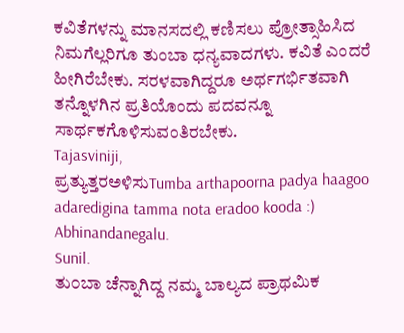ಕವಿತೆಗಳನ್ನು ಮಾನಸದಲ್ಲಿ ಕಣಿಸಲು ಪ್ರೋತ್ಸಾಹಿಸಿದ ನಿಮಗೆಲ್ಲರಿಗೂ ತುಂಬಾ ಧನ್ಯವಾದಗಳು. ಕವಿತೆ ಎಂದರೆ ಹೀಗಿರೆಬೇಕು. ಸರಳವಾಗಿದ್ದರೂ ಅರ್ಥಗರ್ಭಿತವಾಗಿ ತನ್ನೊಳಗಿನ ಪ್ರತಿಯೊಂದು ಪದವನ್ನೂ ಸಾರ್ಥಕಗೊಳಿಸುವಂತಿರಬೇಕು.
Tajasviniji,
ಪ್ರತ್ಯುತ್ತರಅಳಿಸುTumba arthapoorna padya haagoo adaredigina tamma nota eradoo kooda :)
Abhinandanegalu.
Sunil.
ತು೦ಬಾ ಚೆನ್ನಾಗಿದ್ದ ನಮ್ಮ ಬಾಲ್ಯದ ಪ್ರಾಥಮಿಕ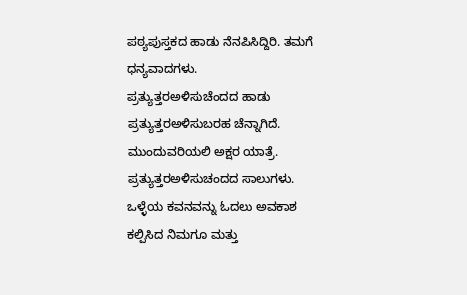ಪಠ್ಯಪುಸ್ತಕದ ಹಾಡು ನೆನಪಿಸಿದ್ದಿರಿ. ತಮಗೆ ಧನ್ಯವಾದಗಳು.
ಪ್ರತ್ಯುತ್ತರಅಳಿಸುಚೆಂದದ ಹಾಡು
ಪ್ರತ್ಯುತ್ತರಅಳಿಸುಬರಹ ಚೆನ್ನಾಗಿದೆ. ಮುಂದುವರಿಯಲಿ ಅಕ್ಷರ ಯಾತ್ರೆ.
ಪ್ರತ್ಯುತ್ತರಅಳಿಸುಚಂದದ ಸಾಲುಗಳು. ಒಳ್ಳೆಯ ಕವನವನ್ನು ಓದಲು ಅವಕಾಶ ಕಲ್ಪಿಸಿದ ನಿಮಗೂ ಮತ್ತು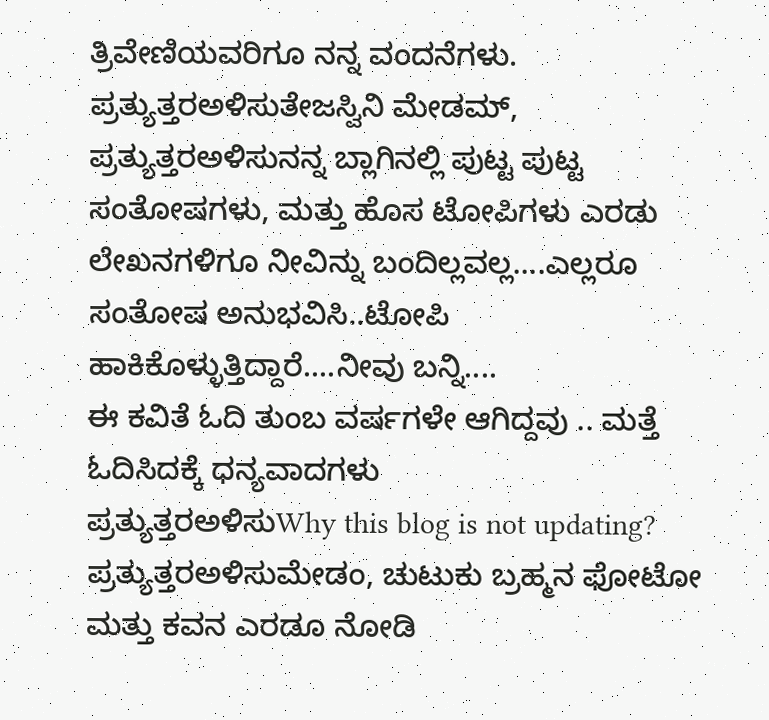ತ್ರಿವೇಣಿಯವರಿಗೂ ನನ್ನ ವಂದನೆಗಳು.
ಪ್ರತ್ಯುತ್ತರಅಳಿಸುತೇಜಸ್ವಿನಿ ಮೇಡಮ್,
ಪ್ರತ್ಯುತ್ತರಅಳಿಸುನನ್ನ ಬ್ಲಾಗಿನಲ್ಲಿ ಪುಟ್ಟ ಪುಟ್ಟ ಸಂತೋಷಗಳು, ಮತ್ತು ಹೊಸ ಟೋಪಿಗಳು ಎರಡು ಲೇಖನಗಳಿಗೂ ನೀವಿನ್ನು ಬಂದಿಲ್ಲವಲ್ಲ....ಎಲ್ಲರೂ ಸಂತೋಷ ಅನುಭವಿಸಿ..ಟೋಪಿ ಹಾಕಿಕೊಳ್ಳುತ್ತಿದ್ದಾರೆ....ನೀವು ಬನ್ನಿ....
ಈ ಕವಿತೆ ಓದಿ ತುಂಬ ವರ್ಷಗಳೇ ಆಗಿದ್ದವು .. ಮತ್ತೆ ಓದಿಸಿದಕ್ಕೆ ಧನ್ಯವಾದಗಳು
ಪ್ರತ್ಯುತ್ತರಅಳಿಸುWhy this blog is not updating?
ಪ್ರತ್ಯುತ್ತರಅಳಿಸುಮೇಡಂ, ಚುಟುಕು ಬ್ರಹ್ಮನ ಫೋಟೋ ಮತ್ತು ಕವನ ಎರಡೂ ನೋಡಿ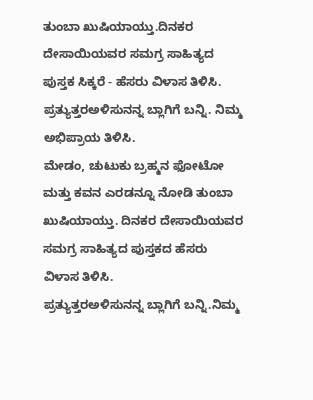ತುಂಬಾ ಖುಷಿಯಾಯ್ತು.ದಿನಕರ ದೇಸಾಯಿಯವರ ಸಮಗ್ರ ಸಾಹಿತ್ಯದ ಪುಸ್ತಕ ಸಿಕ್ಕರೆ - ಹೆಸರು ವಿಳಾಸ ತಿಳಿಸಿ.
ಪ್ರತ್ಯುತ್ತರಅಳಿಸುನನ್ನ ಬ್ಲಾಗಿಗೆ ಬನ್ನಿ. ನಿಮ್ಮ ಅಭಿಪ್ರಾಯ ತಿಳಿಸಿ.
ಮೇಡಂ, ಚುಟುಕು ಬ್ರಹ್ಮನ ಫೋಟೋ ಮತ್ತು ಕವನ ಎರಡನ್ನೂ ನೋಡಿ ತುಂಬಾ ಖುಷಿಯಾಯ್ತು. ದಿನಕರ ದೇಸಾಯಿಯವರ ಸಮಗ್ರ ಸಾಹಿತ್ಯದ ಪುಸ್ತಕದ ಹೆಸರು ವಿಳಾಸ ತಿಳಿಸಿ.
ಪ್ರತ್ಯುತ್ತರಅಳಿಸುನನ್ನ ಬ್ಲಾಗಿಗೆ ಬನ್ನಿ.ನಿಮ್ಮ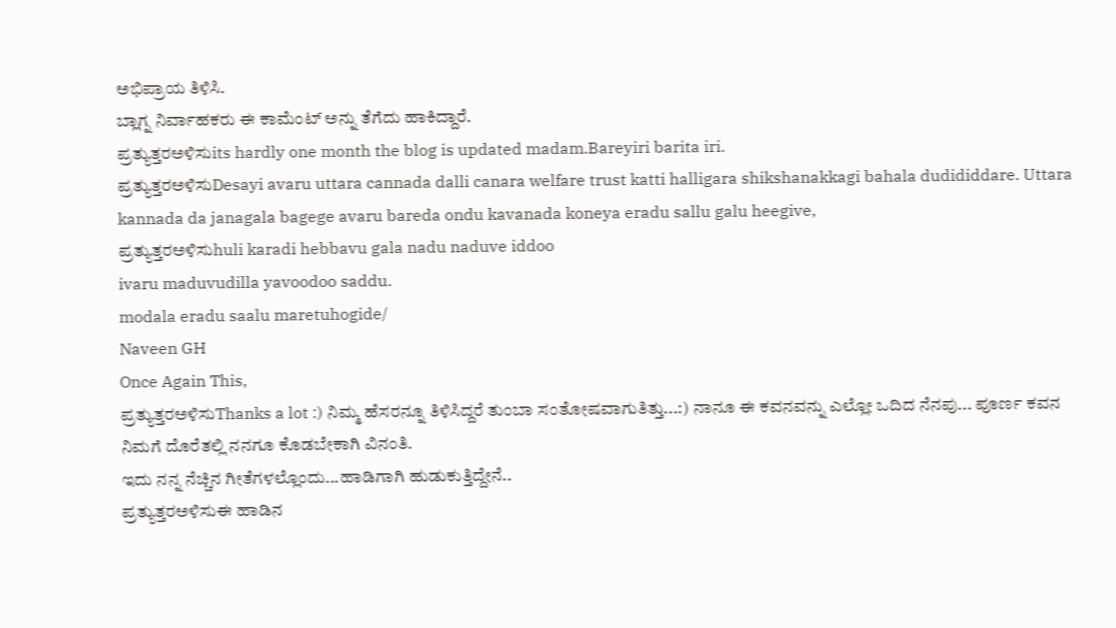ಅಭಿಪ್ರಾಯ ತಿಳಿಸಿ.
ಬ್ಲಾಗ್ನ ನಿರ್ವಾಹಕರು ಈ ಕಾಮೆಂಟ್ ಅನ್ನು ತೆಗೆದು ಹಾಕಿದ್ದಾರೆ.
ಪ್ರತ್ಯುತ್ತರಅಳಿಸುits hardly one month the blog is updated madam.Bareyiri barita iri.
ಪ್ರತ್ಯುತ್ತರಅಳಿಸುDesayi avaru uttara cannada dalli canara welfare trust katti halligara shikshanakkagi bahala dudididdare. Uttara kannada da janagala bagege avaru bareda ondu kavanada koneya eradu sallu galu heegive,
ಪ್ರತ್ಯುತ್ತರಅಳಿಸುhuli karadi hebbavu gala nadu naduve iddoo
ivaru maduvudilla yavoodoo saddu.
modala eradu saalu maretuhogide/
Naveen GH
Once Again This,
ಪ್ರತ್ಯುತ್ತರಅಳಿಸುThanks a lot :) ನಿಮ್ಮ ಹೆಸರನ್ನೂ ತಿಳಿಸಿದ್ದರೆ ತುಂಬಾ ಸಂತೋಷವಾಗುತಿತ್ತು...:) ನಾನೂ ಈ ಕವನವನ್ನು ಎಲ್ಲೋ ಒದಿದ ನೆನಪು... ಪೂರ್ಣ ಕವನ ನಿಮಗೆ ದೊರೆತಲ್ಲಿ ನನಗೂ ಕೊಡಬೇಕಾಗಿ ವಿನಂತಿ.
ಇದು ನನ್ನ ನೆಚ್ಚಿನ ಗೀತೆಗಳಲ್ಲೊಂದು...ಹಾಡಿಗಾಗಿ ಹುಡುಕುತ್ತಿದ್ದೇನೆ..
ಪ್ರತ್ಯುತ್ತರಅಳಿಸುಈ ಹಾಡಿನ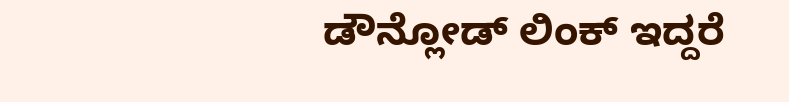ಡೌನ್ಲೋಡ್ ಲಿಂಕ್ ಇದ್ದರೆ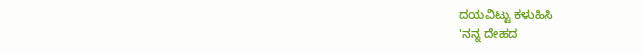ದಯವಿಟ್ಟು ಕಳುಹಿಸಿ
'ನನ್ನ ದೇಹದ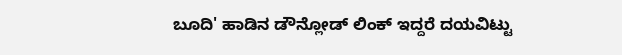ಬೂದಿ' ಹಾಡಿನ ಡೌನ್ಲೋಡ್ ಲಿಂಕ್ ಇದ್ದರೆ ದಯವಿಟ್ಟು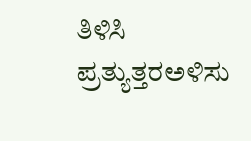ತಿಳಿಸಿ
ಪ್ರತ್ಯುತ್ತರಅಳಿಸು